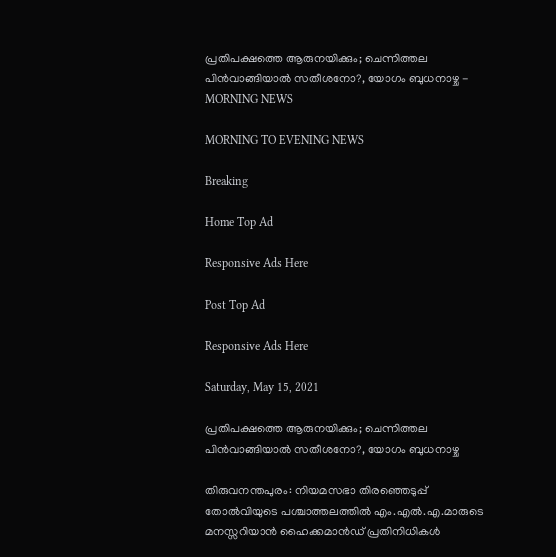പ്രതിപക്ഷത്തെ ആരുനയിക്കും; ചെന്നിത്തല പിന്‍വാങ്ങിയാല്‍ സതീശനോ?, യോഗം ബുധനാഴ്ച - MORNING NEWS

MORNING TO EVENING NEWS

Breaking

Home Top Ad

Responsive Ads Here

Post Top Ad

Responsive Ads Here

Saturday, May 15, 2021

പ്രതിപക്ഷത്തെ ആരുനയിക്കും; ചെന്നിത്തല പിന്‍വാങ്ങിയാല്‍ സതീശനോ?, യോഗം ബുധനാഴ്ച

തിരുവനന്തപുരം: നിയമസഭാ തിരഞ്ഞെടുപ്പ് തോൽവിയുടെ പശ്ചാത്തലത്തിൽ എം.എൽ.എ.മാരുടെ മനസ്സറിയാൻ ഹൈക്കമാൻഡ് പ്രതിനിധികൾ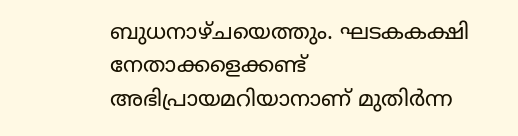ബുധനാഴ്ചയെത്തും. ഘടകകക്ഷി നേതാക്കളെക്കണ്ട് അഭിപ്രായമറിയാനാണ് മുതിർന്ന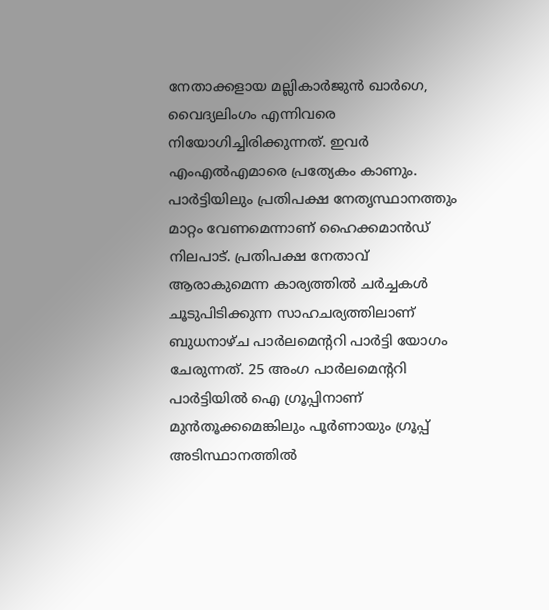നേതാക്കളായ മല്ലികാർജുൻ ഖാർഗെ, വൈദ്യലിംഗം എന്നിവരെ നിയോഗിച്ചിരിക്കുന്നത്. ഇവർ എംഎൽഎമാരെ പ്രത്യേകം കാണും. പാർട്ടിയിലും പ്രതിപക്ഷ നേതൃസ്ഥാനത്തും മാറ്റം വേണമെന്നാണ് ഹൈക്കമാൻഡ് നിലപാട്. പ്രതിപക്ഷ നേതാവ് ആരാകുമെന്ന കാര്യത്തിൽ ചർച്ചകൾ ചൂടുപിടിക്കുന്ന സാഹചര്യത്തിലാണ് ബുധനാഴ്ച പാർലമെന്ററി പാർട്ടി യോഗം ചേരുന്നത്. 25 അംഗ പാർലമെന്ററി പാർട്ടിയിൽ ഐ ഗ്രൂപ്പിനാണ് മുൻതൂക്കമെങ്കിലും പൂർണായും ഗ്രൂപ്പ് അടിസ്ഥാനത്തിൽ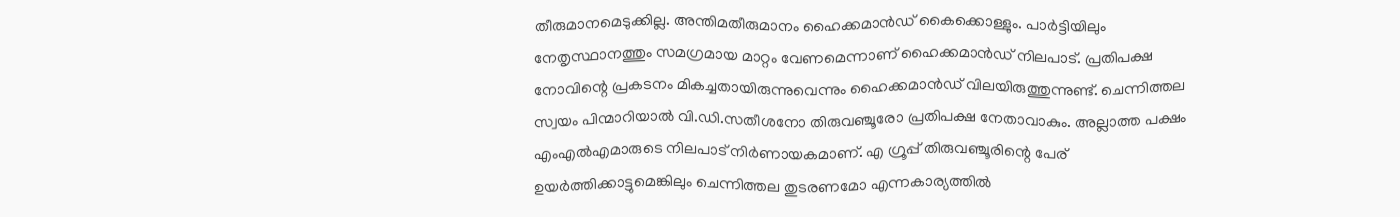തീരുമാനമെടുക്കില്ല. അന്തിമതീരുമാനം ഹൈക്കമാൻഡ് കൈക്കൊള്ളും. പാർട്ടിയിലും നേതൃസ്ഥാനത്തും സമഗ്രമായ മാറ്റം വേണമെന്നാണ് ഹൈക്കമാൻഡ് നിലപാട്. പ്രതിപക്ഷ നോവിന്റെ പ്രകടനം മികച്ചതായിരുന്നുവെന്നും ഹൈക്കമാൻഡ് വിലയിരുത്തുന്നുണ്ട്. ചെന്നിത്തല സ്വയം പിന്മാറിയാൽ വി.ഡി.സതീശനോ തിരുവഞ്ചൂരോ പ്രതിപക്ഷ നേതാവാകും. അല്ലാത്ത പക്ഷം എംഎൽഎമാരുടെ നിലപാട് നിർണായകമാണ്. എ ഗ്രൂപ്പ് തിരുവഞ്ചൂരിന്റെ പേര് ഉയർത്തിക്കാട്ടുമെങ്കിലും ചെന്നിത്തല തുടരണമോ എന്നകാര്യത്തിൽ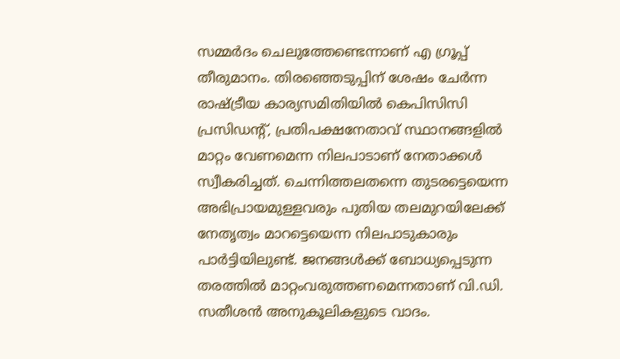സമ്മർദം ചെലുത്തേണ്ടെന്നാണ് എ ഗ്രൂപ്പ് തീരുമാനം. തിരഞ്ഞെടുപ്പിന് ശേഷം ചേർന്ന രാഷ്ട്രീയ കാര്യസമിതിയിൽ കെപിസിസി പ്രസിഡന്റ്, പ്രതിപക്ഷനേതാവ് സ്ഥാനങ്ങളിൽ മാറ്റം വേണമെന്ന നിലപാടാണ് നേതാക്കൾ സ്വീകരിച്ചത്. ചെന്നിത്തലതന്നെ തുടരട്ടെയെന്ന അഭിപ്രായമുള്ളവരും പുതിയ തലമുറയിലേക്ക് നേതൃത്വം മാറട്ടെയെന്ന നിലപാടുകാരും പാർട്ടിയിലുണ്ട്. ജനങ്ങൾക്ക് ബോധ്യപ്പെടുന്ന തരത്തിൽ മാറ്റംവരുത്തണമെന്നതാണ് വി.ഡി. സതീശൻ അനുകൂലികളുടെ വാദം.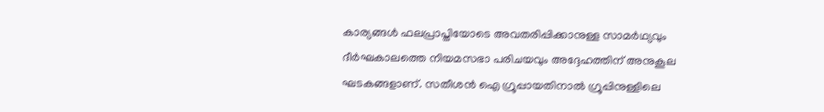കാര്യങ്ങൾ ഫലപ്രാപ്തിയോടെ അവതരിപ്പിക്കാനുള്ള സാമർഥ്യവും ദീർഘകാലത്തെ നിയമസഭാ പരിചയവും അദ്ദേഹത്തിന് അനുകൂല ഘടകങ്ങളാണ്. സതീശൻ ഐ ഗ്രൂപ്പായതിനാൽ ഗ്രൂപ്പിനുള്ളിലെ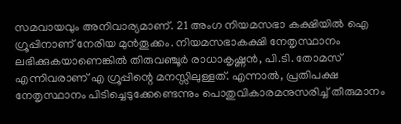സമവായവും അനിവാര്യമാണ്. 21 അംഗ നിയമസഭാ കക്ഷിയിൽ ഐ ഗ്രൂപ്പിനാണ് നേരിയ മുൻതൂക്കം. നിയമസഭാകക്ഷി നേതൃസ്ഥാനം ലഭിക്കുകയാണെങ്കിൽ തിരുവഞ്ചൂർ രാധാകൃഷ്ണൻ, പി.ടി. തോമസ് എന്നിവരാണ് എ ഗ്രൂപ്പിന്റെ മനസ്സിലുള്ളത്. എന്നാൽ, പ്രതിപക്ഷ നേതൃസ്ഥാനം പിടിച്ചെടുക്കേണ്ടെന്നും പൊതുവികാരമനുസരിച്ച് തീരുമാനം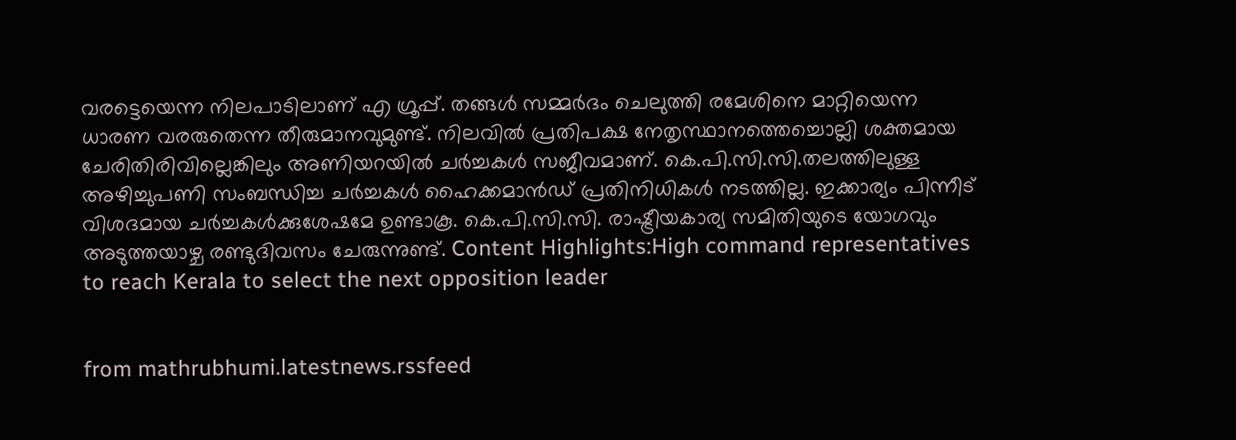വരട്ടെയെന്ന നിലപാടിലാണ് എ ഗ്രൂപ്പ്. തങ്ങൾ സമ്മർദം ചെലുത്തി രമേശിനെ മാറ്റിയെന്ന ധാരണ വരരുതെന്ന തീരുമാനവുമുണ്ട്. നിലവിൽ പ്രതിപക്ഷ നേതൃസ്ഥാനത്തെച്ചൊല്ലി ശക്തമായ ചേരിതിരിവില്ലെങ്കിലും അണിയറയിൽ ചർച്ചകൾ സജീവമാണ്. കെ.പി.സി.സി.തലത്തിലുള്ള അഴിച്ചുപണി സംബന്ധിച്ച ചർച്ചകൾ ഹൈക്കമാൻഡ് പ്രതിനിധികൾ നടത്തില്ല. ഇക്കാര്യം പിന്നീട് വിശദമായ ചർച്ചകൾക്കുശേഷമേ ഉണ്ടാകൂ. കെ.പി.സി.സി. രാഷ്ട്രീയകാര്യ സമിതിയുടെ യോഗവും അടുത്തയാഴ്ച രണ്ടുദിവസം ചേരുന്നുണ്ട്. Content Highlights:High command representatives to reach Kerala to select the next opposition leader


from mathrubhumi.latestnews.rssfeed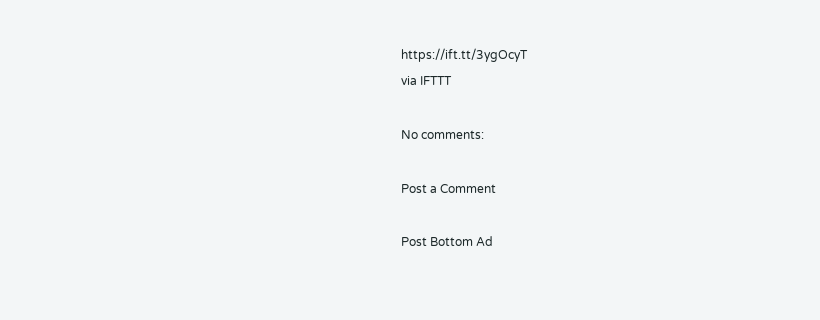https://ift.tt/3ygOcyT
via IFTTT

No comments:

Post a Comment

Post Bottom Ad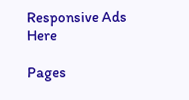Responsive Ads Here

Pages